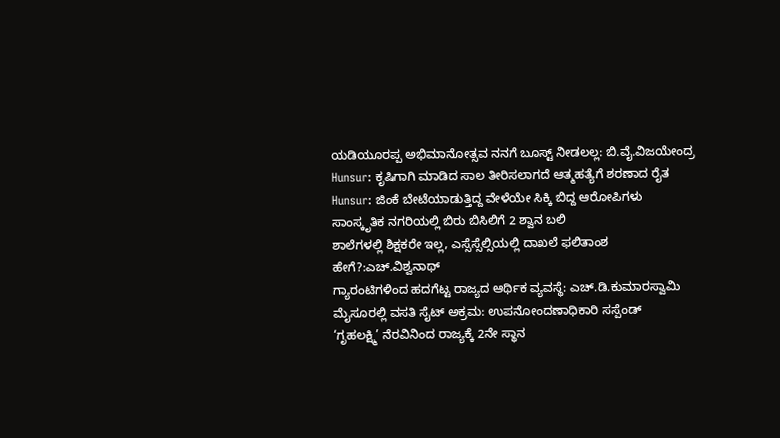ಯಡಿಯೂರಪ್ಪ ಅಭಿಮಾನೋತ್ಸವ ನನಗೆ ಬೂಸ್ಟ್ ನೀಡಲಲ್ಲ: ಬಿ.ವೈ.ವಿಜಯೇಂದ್ರ
Hunsur: ಕೃಷಿಗಾಗಿ ಮಾಡಿದ ಸಾಲ ತೀರಿಸಲಾಗದೆ ಆತ್ಮಹತ್ಯೆಗೆ ಶರಣಾದ ರೈತ
Hunsur: ಜಿಂಕೆ ಬೇಟೆಯಾಡುತ್ತಿದ್ದ ವೇಳೆಯೇ ಸಿಕ್ಕಿ ಬಿದ್ದ ಆರೋಪಿಗಳು
ಸಾಂಸ್ಕೃತಿಕ ನಗರಿಯಲ್ಲಿ ಬಿರು ಬಿಸಿಲಿಗೆ 2 ಶ್ವಾನ ಬಲಿ
ಶಾಲೆಗಳಲ್ಲಿ ಶಿಕ್ಷಕರೇ ಇಲ್ಲ, ಎಸ್ಸೆಸ್ಸೆಲ್ಸಿಯಲ್ಲಿ ದಾಖಲೆ ಫಲಿತಾಂಶ ಹೇಗೆ?:ಎಚ್.ವಿಶ್ವನಾಥ್
ಗ್ಯಾರಂಟಿಗಳಿಂದ ಹದಗೆಟ್ಟ ರಾಜ್ಯದ ಆರ್ಥಿಕ ವ್ಯವಸ್ಥೆ: ಎಚ್.ಡಿ.ಕುಮಾರಸ್ವಾಮಿ
ಮೈಸೂರಲ್ಲಿ ವಸತಿ ಸೈಟ್ ಅಕ್ರಮ: ಉಪನೋಂದಣಾಧಿಕಾರಿ ಸಸ್ಪೆಂಡ್
‘ಗೃಹಲಕ್ಷ್ಮಿ’ ನೆರವಿನಿಂದ ರಾಜ್ಯಕ್ಕೆ 2ನೇ ಸ್ಥಾನ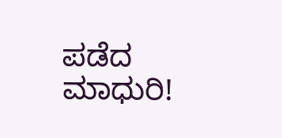ಪಡೆದ ಮಾಧುರಿ!